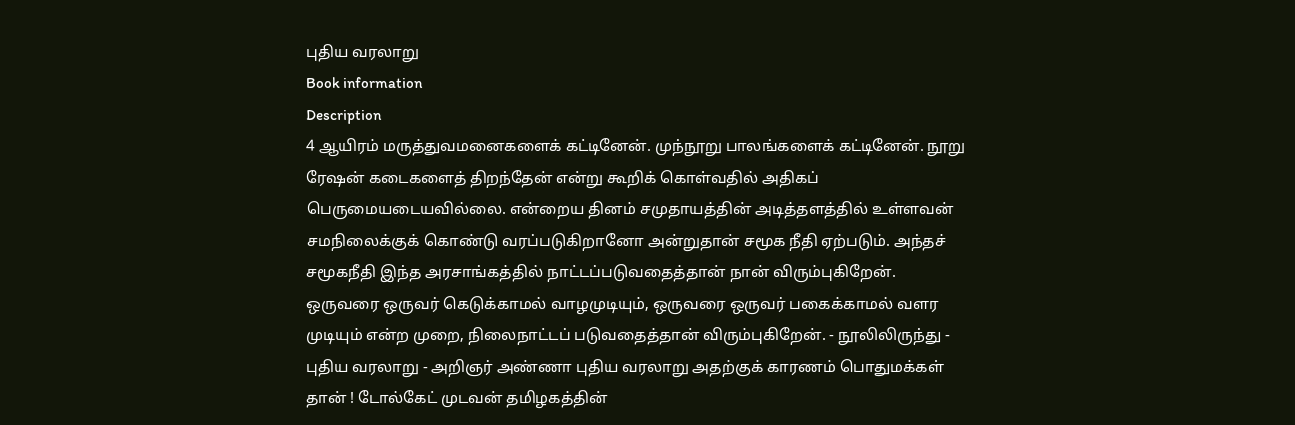புதிய வரலாறு
Book information
Description
4 ஆயிரம் மருத்துவமனைகளைக் கட்டினேன். முந்நூறு பாலங்களைக் கட்டினேன். நூறு ரேஷன் கடைகளைத் திறந்தேன் என்று கூறிக் கொள்வதில் அதிகப் பெருமையடையவில்லை. என்றைய தினம் சமுதாயத்தின் அடித்தளத்தில் உள்ளவன் சமநிலைக்குக் கொண்டு வரப்படுகிறானோ அன்றுதான் சமூக நீதி ஏற்படும். அந்தச் சமூகநீதி இந்த அரசாங்கத்தில் நாட்டப்படுவதைத்தான் நான் விரும்புகிறேன். ஒருவரை ஒருவர் கெடுக்காமல் வாழமுடியும், ஒருவரை ஒருவர் பகைக்காமல் வளர முடியும் என்ற முறை, நிலைநாட்டப் படுவதைத்தான் விரும்புகிறேன். - நூலிலிருந்து - புதிய வரலாறு - அறிஞர் அண்ணா புதிய வரலாறு அதற்குக் காரணம் பொதுமக்கள் தான் ! டோல்கேட் முடவன் தமிழகத்தின்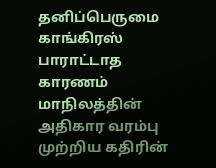தனிப்பெருமை காங்கிரஸ் பாராட்டாத காரணம் மாநிலத்தின் அதிகார வரம்பு முற்றிய கதிரின்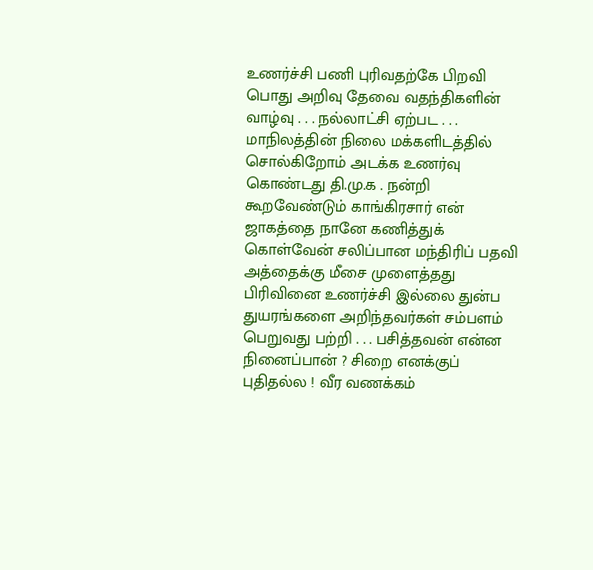உணர்ச்சி பணி புரிவதற்கே பிறவி பொது அறிவு தேவை வதந்திகளின் வாழ்வு . . . நல்லாட்சி ஏற்பட . . . மாநிலத்தின் நிலை மக்களிடத்தில் சொல்கிறோம் அடக்க உணர்வு கொண்டது தி.மு.க . நன்றி கூறவேண்டும் காங்கிரசார் என் ஜாகத்தை நானே கணித்துக் கொள்வேன் சலிப்பான மந்திரிப் பதவி அத்தைக்கு மீசை முளைத்தது பிரிவினை உணர்ச்சி இல்லை துன்ப துயரங்களை அறிந்தவர்கள் சம்பளம் பெறுவது பற்றி . . . பசித்தவன் என்ன நினைப்பான் ? சிறை எனக்குப் புதிதல்ல ! வீர வணக்கம்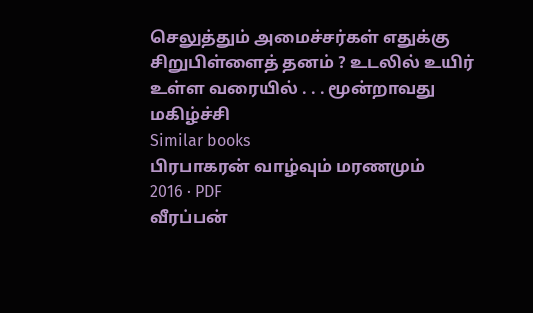செலுத்தும் அமைச்சர்கள் எதுக்கு சிறுபிள்ளைத் தனம் ? உடலில் உயிர் உள்ள வரையில் . . . மூன்றாவது மகிழ்ச்சி
Similar books
பிரபாகரன் வாழ்வும் மரணமும்
2016 · PDF
வீரப்பன்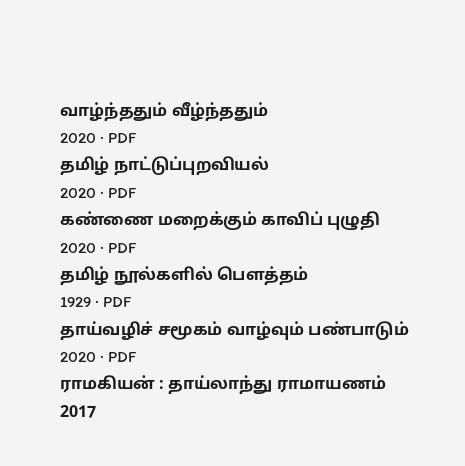வாழ்ந்ததும் வீழ்ந்ததும்
2020 · PDF
தமிழ் நாட்டுப்புறவியல்
2020 · PDF
கண்ணை மறைக்கும் காவிப் புழுதி
2020 · PDF
தமிழ் நூல்களில் பௌத்தம்
1929 · PDF
தாய்வழிச் சமூகம் வாழ்வும் பண்பாடும்
2020 · PDF
ராமகியன் : தாய்லாந்து ராமாயணம்
2017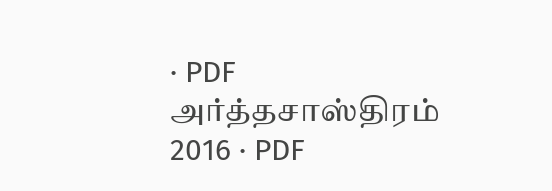· PDF
அர்த்தசாஸ்திரம்
2016 · PDF